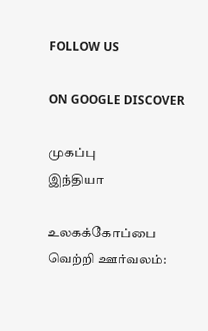FOLLOW US

ON GOOGLE DISCOVER

முகப்பு
இந்தியா

உலகக்கோப்பை வெற்றி ஊர்வலம்: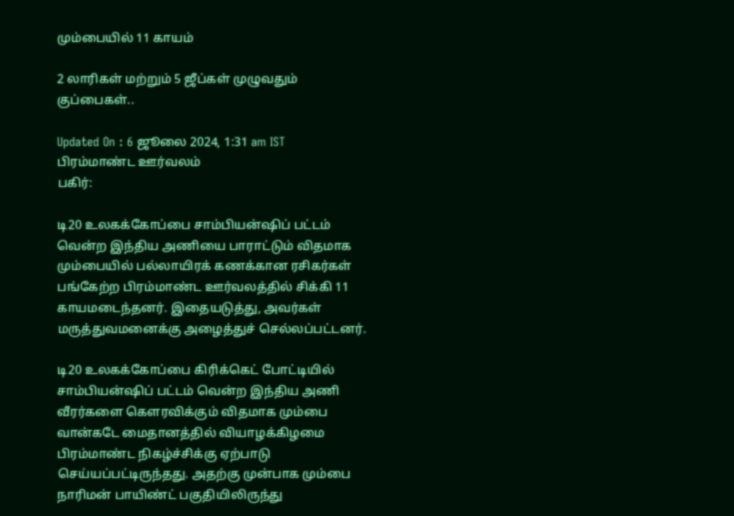மும்பையில் 11 காயம்

2 லாரிகள் மற்றும் 5 ஜீப்கள் முழுவதும் குப்பைகள்..

Updated On : 6 ஜூலை 2024, 1:31 am IST
பிரம்மாண்ட ஊர்வலம்
பகிர்:

டி20 உலகக்கோப்பை சாம்பியன்ஷிப் பட்டம் வென்ற இந்திய அணியை பாராட்டும் விதமாக மும்பையில் பல்லாயிரக் கணக்கான ரசிகர்கள் பங்கேற்ற பிரம்மாண்ட ஊர்வலத்தில் சிக்கி 11 காயமடைந்தனர். இதையடுத்து, அவர்கள் மருத்துவமனைக்கு அழைத்துச் செல்லப்பட்டனர்.

டி20 உலகக்கோப்பை கிரிக்கெட் போட்டியில் சாம்பியன்ஷிப் பட்டம் வென்ற இந்திய அணி வீரர்களை கௌரவிக்கும் விதமாக மும்பை வான்கடே மைதானத்தில் வியாழக்கிழமை பிரம்மாண்ட நிகழ்ச்சிக்கு ஏற்பாடு செய்யப்பட்டிருந்தது. அதற்கு முன்பாக மும்பை நாரிமன் பாயிண்ட் பகுதியிலிருந்து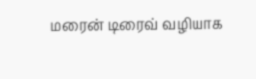மரைன் டிரைவ் வழியாக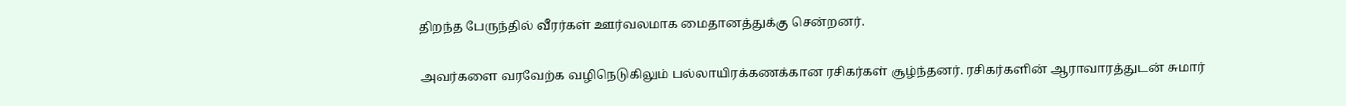திறந்த பேருந்தில் வீரர்கள் ஊர்வலமாக மைதானத்துக்கு சென்றனர்.

அவர்களை வரவேற்க வழிநெடுகிலும் பல்லாயிரக்கணக்கான ரசிகர்கள் சூழ்ந்தனர். ரசிகர்களின் ஆராவாரத்துடன் சுமார்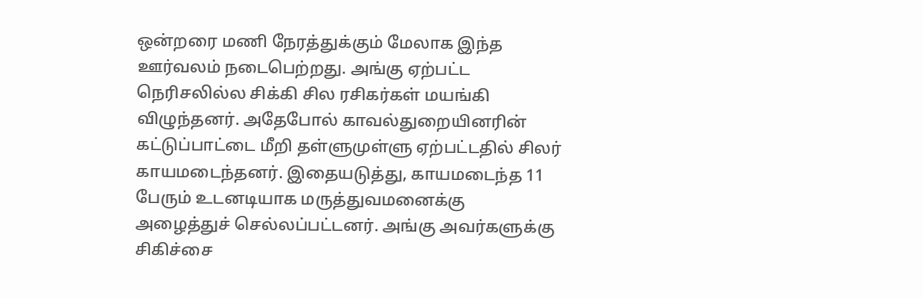ஒன்றரை மணி நேரத்துக்கும் மேலாக இந்த ஊர்வலம் நடைபெற்றது. அங்கு ஏற்பட்ட நெரிசலில்ல சிக்கி சில ரசிகர்கள் மயங்கி விழுந்தனர். அதேபோல் காவல்துறையினரின் கட்டுப்பாட்டை மீறி தள்ளுமுள்ளு ஏற்பட்டதில் சிலர் காயமடைந்தனர். இதையடுத்து, காயமடைந்த 11 பேரும் உடனடியாக மருத்துவமனைக்கு அழைத்துச் செல்லப்பட்டனர். அங்கு அவர்களுக்கு சிகிச்சை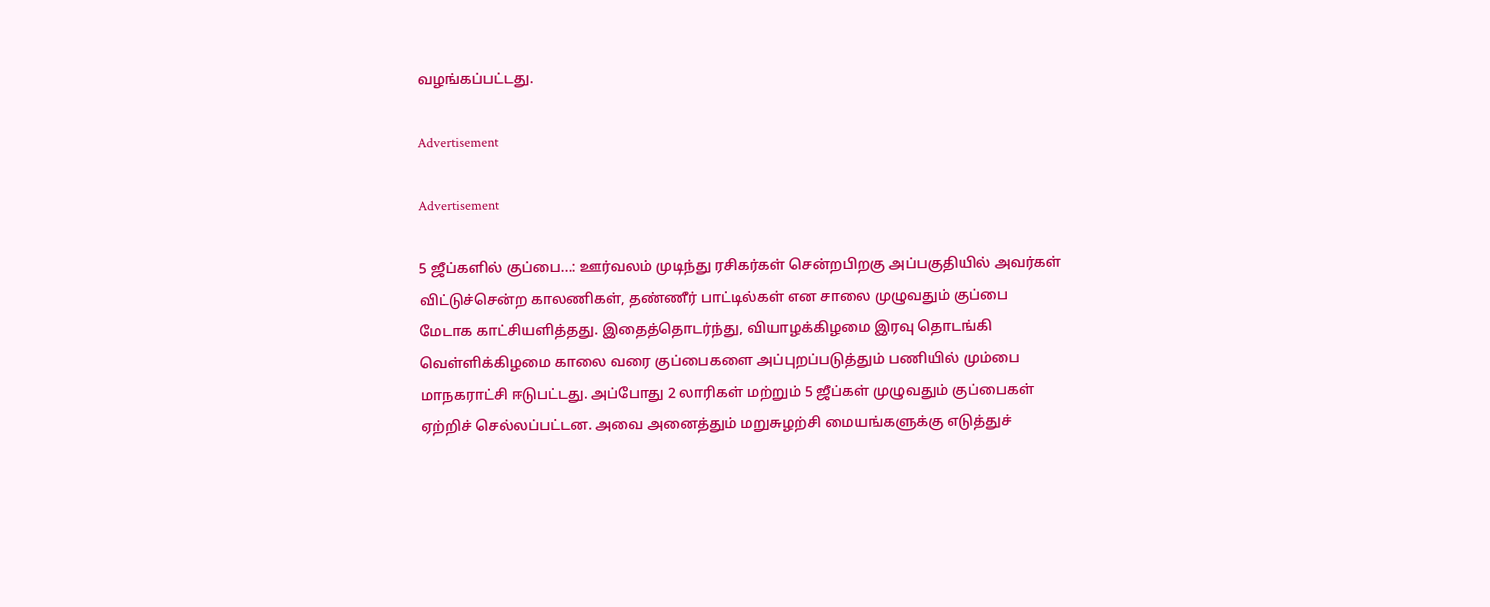வழங்கப்பட்டது.

Advertisement

Advertisement

5 ஜீப்களில் குப்பை...: ஊர்வலம் முடிந்து ரசிகர்கள் சென்றபிறகு அப்பகுதியில் அவர்கள் விட்டுச்சென்ற காலணிகள், தண்ணீர் பாட்டில்கள் என சாலை முழுவதும் குப்பை மேடாக காட்சியளித்தது. இதைத்தொடர்ந்து, வியாழக்கிழமை இரவு தொடங்கி வெள்ளிக்கிழமை காலை வரை குப்பைகளை அப்புறப்படுத்தும் பணியில் மும்பை மாநகராட்சி ஈடுபட்டது. அப்போது 2 லாரிகள் மற்றும் 5 ஜீப்கள் முழுவதும் குப்பைகள் ஏற்றிச் செல்லப்பட்டன. அவை அனைத்தும் மறுசுழற்சி மையங்களுக்கு எடுத்துச்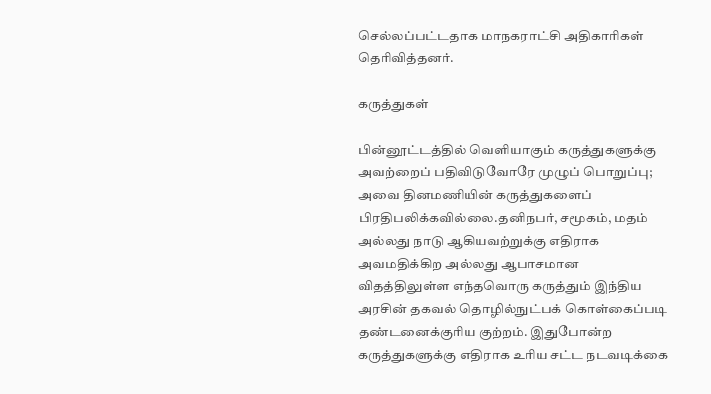செல்லப்பட்டதாக மாநகராட்சி அதிகாரிகள் தெரிவித்தனர்.

கருத்துகள்

பின்னூட்டத்தில் வெளியாகும் கருத்துகளுக்கு அவற்றைப் பதிவிடுவோரே முழுப் பொறுப்பு; அவை தினமணியின் கருத்துகளைப் பிரதிபலிக்கவில்லை.தனிநபர், சமூகம், மதம் அல்லது நாடு ஆகியவற்றுக்கு எதிராக அவமதிக்கிற அல்லது ஆபாசமான விதத்திலுள்ள எந்தவொரு கருத்தும் இந்திய அரசின் தகவல் தொழில்நுட்பக் கொள்கைப்படி தண்டனைக்குரிய குற்றம். இதுபோன்ற கருத்துகளுக்கு எதிராக உரிய சட்ட நடவடிக்கை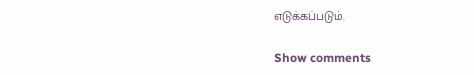எடுக்கப்படும்.

Show comments